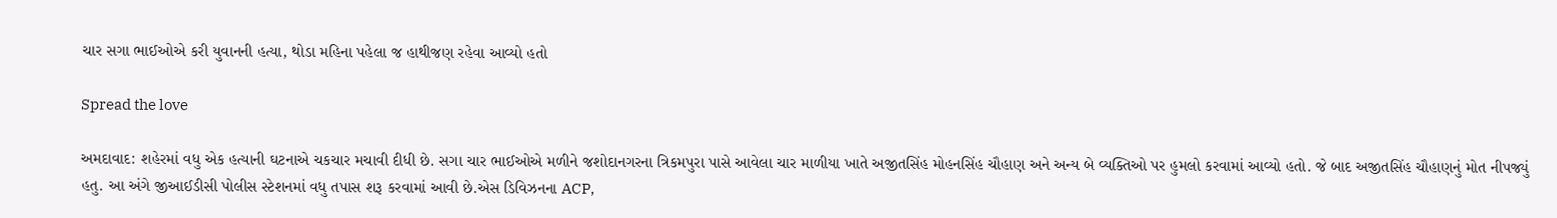ચાર સગા ભાઈઓએ કરી યુવાનની હત્યા, થોડા મહિના પહેલા જ હાથીજણ રહેવા આવ્યો હતો

Spread the love

અમદાવાદ: શહેરમાં વધુ એક હત્યાની ઘટનાએ ચકચાર મચાવી દીધી છે. સગા ચાર ભાઈઓએ મળીને જશોદાનગરના ત્રિકમપુરા પાસે આવેલા ચાર માળીયા ખાતે અજીતસિંહ મોહનસિંહ ચૌહાણ અને અન્ય બે વ્યક્તિઓ પર હુમલો કરવામાં આવ્યો હતો. જે બાદ અજીતસિંહ ચૌહાણનું મોત નીપજ્યું હતુ. આ અંગે જીઆઈડીસી પોલીસ સ્ટેશનમાં વધુ તપાસ શરૂ કરવામાં આવી છે.એસ ડિવિઝનના ACP,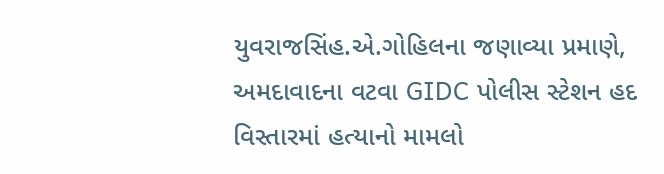યુવરાજસિંહ.એ.ગોહિલના જણાવ્યા પ્રમાણે, અમદાવાદના વટવા GIDC પોલીસ સ્ટેશન હદ વિસ્તારમાં હત્યાનો મામલો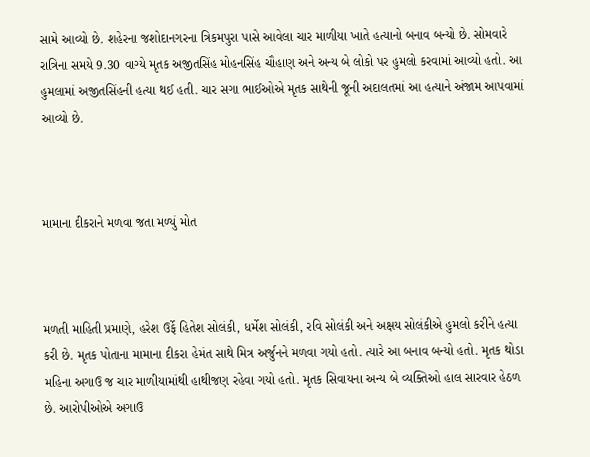સામે આવ્યો છે. શહેરના જશોદાનગરના ત્રિકમપુરા પાસે આવેલા ચાર માળીયા ખાતે હત્યાનો બનાવ બન્યો છે. સોમવારે રાત્રિના સમયે 9.30 વાગ્યે મૃતક અજીતસિંહ મોહનસિંહ ચૌહાણ અને અન્ય બે લોકો પર હુમલો કરવામાં આવ્યો હતો. આ હુમલામાં અજીતસિંહની હત્યા થઈ હતી. ચાર સગા ભાઈઓએ મૃતક સાથેની જૂની અદાલતમાં આ હત્યાને અંજામ આપવામાં આવ્યો છે.



મામાના દીકરાને મળવા જતા મળ્યું મોત



મળતી માહિતી પ્રમાણે, હરેશ ઉર્ફે હિતેશ સોલંકી, ધર્મેશ સોલંકી, રવિ સોલંકી અને અક્ષય સોલંકીએ હુમલો કરીને હત્યા કરી છે. મૃતક પોતાના મામાના દીકરા હેમંત સાથે મિત્ર અર્જુનને મળવા ગયો હતો. ત્યારે આ બનાવ બન્યો હતો. મૃતક થોડા મહિના અગાઉ જ ચાર માળીયામાંથી હાથીજણ રહેવા ગયો હતો. મૃતક સિવાયના અન્ય બે વ્યક્તિઓ હાલ સારવાર હેઠળ છે. આરોપીઓએ અગાઉ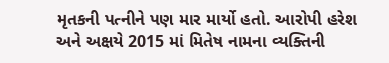મૃતકની પત્નીને પણ માર માર્યો હતો. આરોપી હરેશ અને અક્ષયે 2015 માં મિતેષ નામના વ્યક્તિની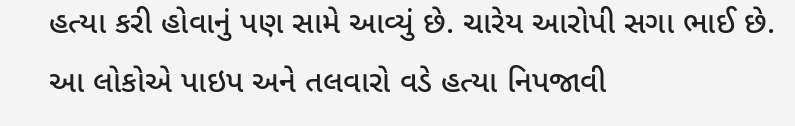હત્યા કરી હોવાનું પણ સામે આવ્યું છે. ચારેય આરોપી સગા ભાઈ છે. આ લોકોએ પાઇપ અને તલવારો વડે હત્યા નિપજાવી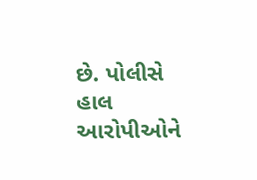છે. પોલીસે હાલ આરોપીઓને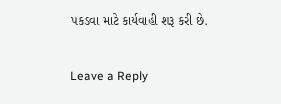પકડવા માટે કાર્યવાહી શરૂ કરી છે.

Leave a Reply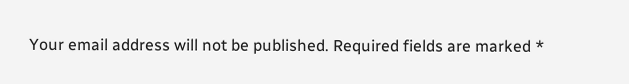Your email address will not be published. Required fields are marked *